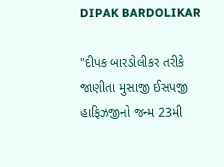DIPAK BARDOLIKAR

"દીપક બારડોલીકર તરીકે જાણીતા મુસાજી ઈસપજી હાફિઝજીનો જન્મ 23મી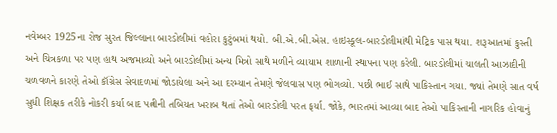નવેમ્બર 1925ના રોજ સુરત જિલ્લાના બારડોલીમાં વહોરા કુટુંબમાં થયો. બી.એ.બી.એસ. હાઇસ્કૂલ-બારડોલીમાંથી મેટ્રિક પાસ થયા. શરૂઆતમાં કુસ્તી અને ચિત્રકળા પર પણ હાથ અજમાવ્યો અને બારડોલીમાં અન્ય મિત્રો સાથે મળીને વ્યાયામ શાળાની સ્થાપના પણ કરેલી. બારડોલીમાં ચાલતી આઝાદીની ચળવળને કારણે તેઓ કૉંગ્રેસ સેવાદળમાં જોડાયેલા અને આ દરમ્યાન તેમણે જેલવાસ પણ ભોગવ્યો. પછી ભાઈ સાથે પાકિસ્તાન ગયા. જ્યાં તેમણે સાત વર્ષ સુધી શિક્ષક તરીકે નોકરી કર્યા બાદ પત્નીની તબિયત ખરાબ થતાં તેઓ બારડોલી પરત ફર્યા. જોકે, ભારતમાં આવ્યા બાદ તેઓ પાકિસ્તાની નાગરિક હોવાનું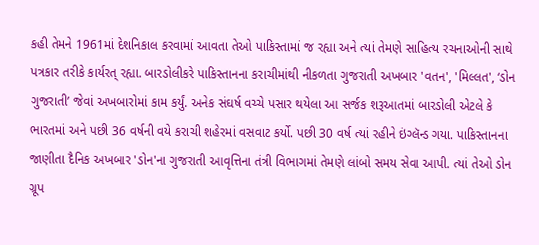કહી તેમને 1961માં દેશનિકાલ કરવામાં આવતા તેઓ પાકિસ્તામાં જ રહ્યા અને ત્યાં તેમણે સાહિત્ય રચનાઓની સાથે પત્રકાર તરીકે કાર્યરત્ રહ્યા. બારડોલીકરે પાકિસ્તાનના કરાચીમાંથી નીકળતા ગુજરાતી અખબાર 'વતન', 'મિલ્લત', ‘ડોન ગુજરાતી’ જેવાં અખબારોમાં કામ કર્યું. અનેક સંઘર્ષ વચ્ચે પસાર થયેલા આ સર્જક શરૂઆતમાં બારડોલી એટલે કે ભારતમાં અને પછી 36 વર્ષની વયે કરાચી શહેરમાં વસવાટ કર્યો. પછી 30 વર્ષ ત્યાં રહીને ઇંગ્લૅન્ડ ગયા. પાકિસ્તાનના જાણીતા દૈનિક અખબાર 'ડોન'ના ગુજરાતી આવૃત્તિના તંત્રી વિભાગમાં તેમણે લાંબો સમય સેવા આપી. ત્યાં તેઓ ડોન ગ્રૂપ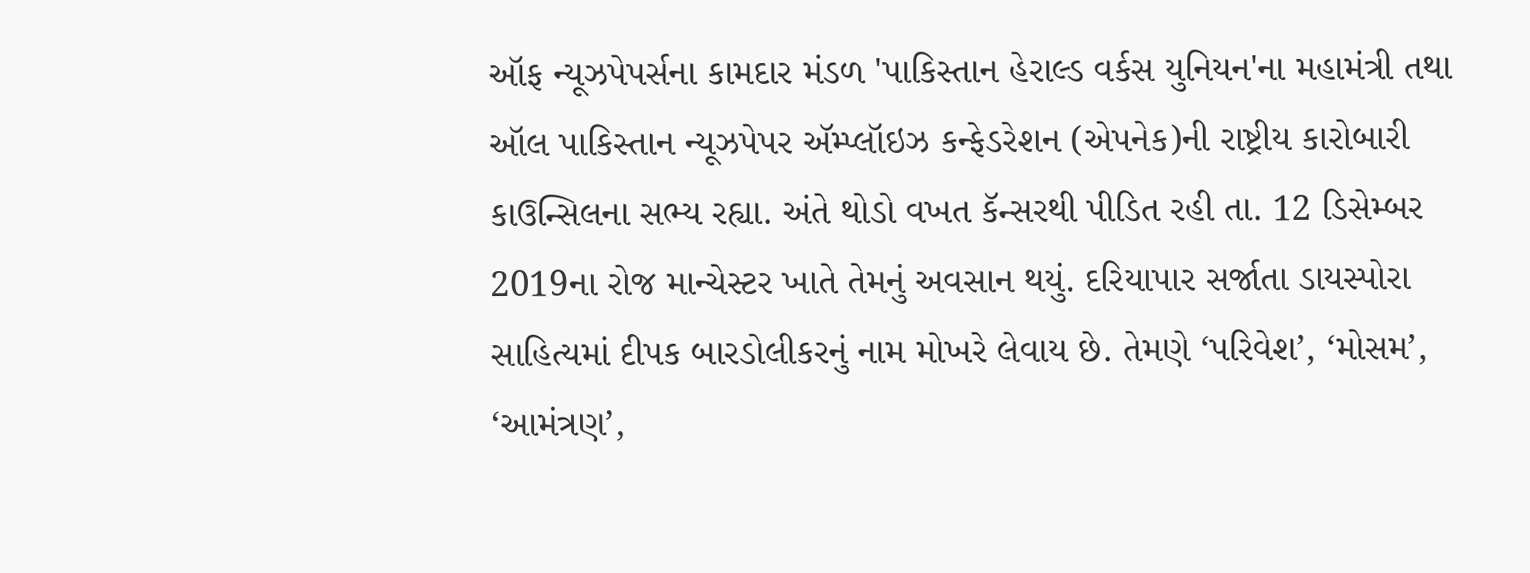ઑફ ન્યૂઝપેપર્સના કામદાર મંડળ 'પાકિસ્તાન હેરાલ્ડ વર્કસ યુનિયન'ના મહામંત્રી તથા ઑલ પાકિસ્તાન ન્યૂઝપેપર ઍમ્પ્લૉઇઝ કન્ફેડરેશન (એપનેક)ની રાષ્ટ્રીય કારોબારી કાઉન્સિલના સભ્ય રહ્યા. અંતે થોડો વખત કૅન્સરથી પીડિત રહી તા. 12 ડિસેમ્બર 2019ના રોજ માન્ચેસ્ટર ખાતે તેમનું અવસાન થયું. દરિયાપાર સર્જાતા ડાયસ્પોરા સાહિત્યમાં દીપક બારડોલીકરનું નામ મોખરે લેવાય છે. તેમણે ‘પરિવેશ’, ‘મોસમ’, ‘આમંત્રણ’,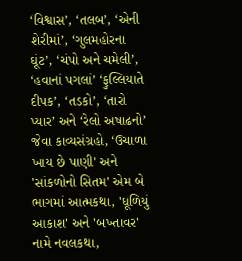‘વિશ્વાસ’, ‘તલબ’, ‘એની શેરીમાં’, ‘ગુલમહોરના ઘૂંટ’, ‘ચંપો અને ચમેલી’, ‘હવાનાં પગલાં’ ‘ફુલ્લિયાતે દીપક’, ‘તડકો’, ‘તારો પ્યાર’ અને ‘રેલો અષાઢનો’ જેવા કાવ્યસંગ્રહો, ‘ઉચાળા ખાય છે પાણી' અને 'સાંકળોનો સિતમ' એમ બે ભાગમાં આત્મકથા, 'ધૂળિયું આકાશ' અને 'બખ્તાવર' નામે નવલકથા,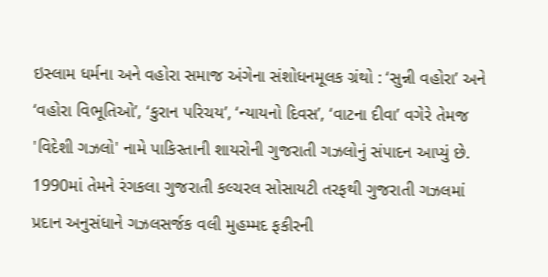ઇસ્લામ ધર્મના અને વહોરા સમાજ અંગેના સંશોધનમૂલક ગ્રંથો : ‘સુન્ની વહોરા’ અને ‘વહોરા વિભૂતિઓ’, ‘કુરાન પરિચય’, ‘ન્યાયનો દિવસ’, ‘વાટના દીવા’ વગેરે તેમજ 'વિદેશી ગઝલો' નામે પાકિસ્તાની શાયરોની ગુજરાતી ગઝલોનું સંપાદન આપ્યું છે. 1990માં તેમને રંગકલા ગુજરાતી કલ્ચરલ સોસાયટી તરફથી ગુજરાતી ગઝલમાં પ્રદાન અનુસંધાને ગઝલસર્જક વલી મુહમ્મદ ફકીરની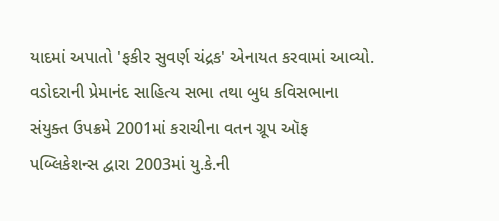યાદમાં અપાતો 'ફકીર સુવર્ણ ચંદ્રક' એનાયત કરવામાં આવ્યો. વડોદરાની પ્રેમાનંદ સાહિત્ય સભા તથા બુધ કવિસભાના સંયુક્ત ઉપક્રમે 2001માં કરાચીના વતન ગ્રૂપ ઑફ પબ્લિકેશન્સ દ્વારા 2003માં યુ.કે.ની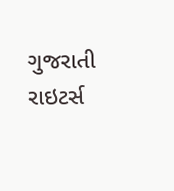ગુજરાતી રાઇટર્સ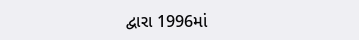દ્વારા 1996માં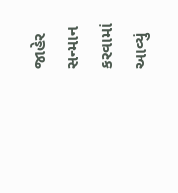જાહેર સન્માન કરવામાં આવ્યું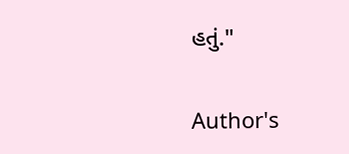હતું."

Author's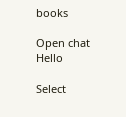books

Open chat
Hello

Select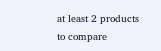at least 2 products
to compare